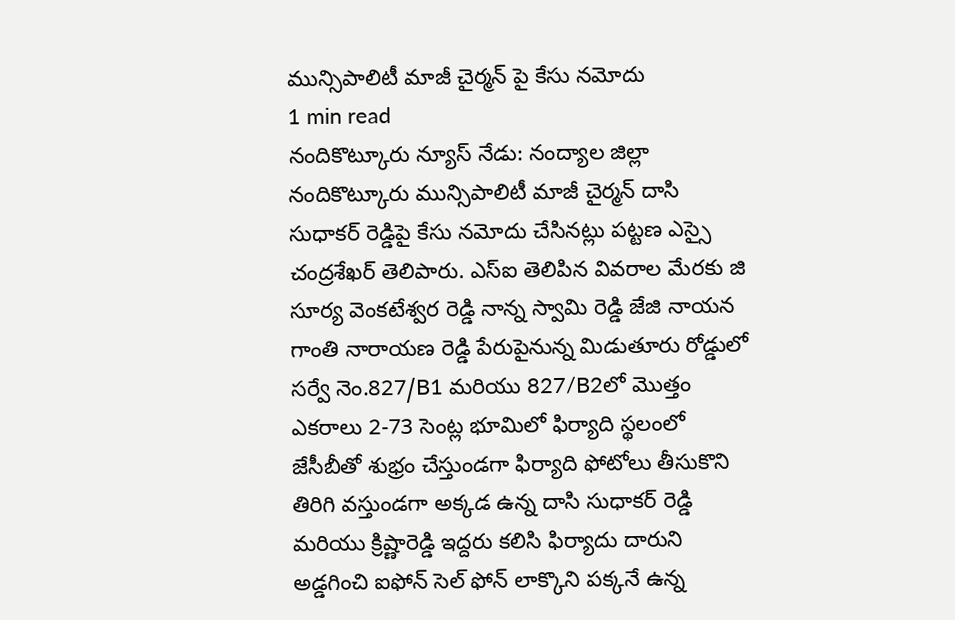మున్సిపాలిటీ మాజీ చైర్మన్ పై కేసు నమోదు
1 min read
నందికొట్కూరు న్యూస్ నేడు: నంద్యాల జిల్లా నందికొట్కూరు మున్సిపాలిటీ మాజీ చైర్మన్ దాసి సుధాకర్ రెడ్డిపై కేసు నమోదు చేసినట్లు పట్టణ ఎస్సై చంద్రశేఖర్ తెలిపారు. ఎస్ఐ తెలిపిన వివరాల మేరకు జి సూర్య వెంకటేశ్వర రెడ్డి నాన్న స్వామి రెడ్డి జేజి నాయన గాంతి నారాయణ రెడ్డి పేరుపైనున్న మిడుతూరు రోడ్డులో సర్వే నెం.827/B1 మరియు 827/B2లో మొత్తం ఎకరాలు 2-73 సెంట్ల భూమిలో ఫిర్యాది స్థలంలో జేసీబీతో శుభ్రం చేస్తుండగా ఫిర్యాది ఫోటోలు తీసుకొని తిరిగి వస్తుండగా అక్కడ ఉన్న దాసి సుధాకర్ రెడ్డి మరియు క్రిష్ణారెడ్డి ఇద్దరు కలిసి ఫిర్యాదు దారుని అడ్డగించి ఐఫోన్ సెల్ ఫోన్ లాక్కొని పక్కనే ఉన్న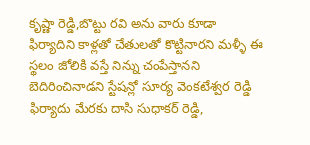కృష్ణా రెడ్డి,బొట్టు రవి అను వారు కూడా ఫిర్యాదిని కాళ్లతో చేతులతో కొట్టినారని మళ్ళీ ఈ స్థలం జోలికి వస్తే నిన్ను చంపేస్తానని బెదిరించినాడని స్టేషన్లో సూర్య వెంకటేశ్వర రెడ్డి ఫిర్యాదు మేరకు దాసి సుధాకర్ రెడ్డి,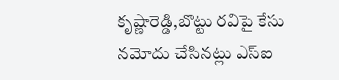కృష్ణారెడ్డి,బొట్టు రవిపై కేసు నమోదు చేసినట్లు ఎస్ఐ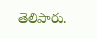తెలిపారు.